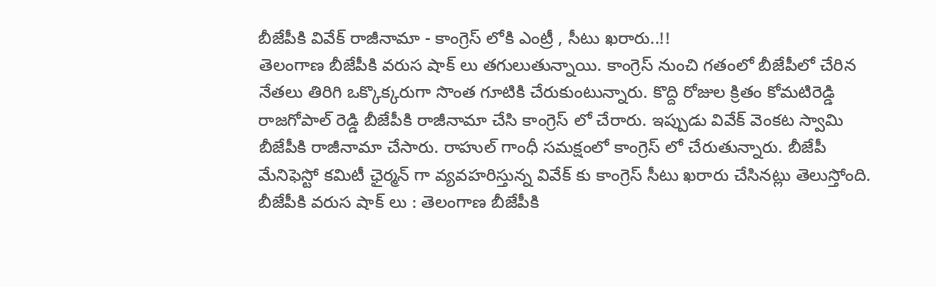బీజేపీకి వివేక్ రాజీనామా - కాంగ్రెస్ లోకి ఎంట్రీ , సీటు ఖరారు..!!
తెలంగాణ బీజేపీకి వరుస షాక్ లు తగులుతున్నాయి. కాంగ్రెస్ నుంచి గతంలో బీజేపీలో చేరిన నేతలు తిరిగి ఒక్కొక్కరుగా సొంత గూటికి చేరుకుంటున్నారు. కొద్ది రోజుల క్రితం కోమటిరెడ్డి రాజగోపాల్ రెడ్డి బీజేపీకి రాజీనామా చేసి కాంగ్రెస్ లో చేరారు. ఇప్పుడు వివేక్ వెంకట స్వామి బీజేపీకి రాజీనామా చేసారు. రాహుల్ గాంధీ సమక్షంలో కాంగ్రెస్ లో చేరుతున్నారు. బీజేపీ మేనిఫెస్టో కమిటీ ఛైర్మన్ గా వ్యవహరిస్తున్న వివేక్ కు కాంగ్రెస్ సీటు ఖరారు చేసినట్లు తెలుస్తోంది.
బీజేపీకి వరుస షాక్ లు : తెలంగాణ బీజేపీకి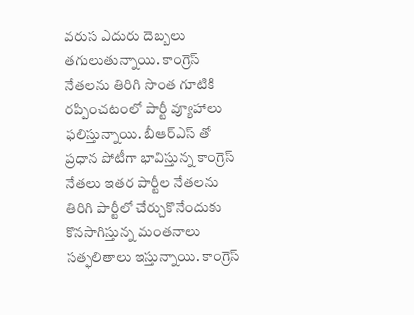వరుస ఎదురు దెబ్బలు తగులుతున్నాయి. కాంగ్రెస్ నేతలను తిరిగి సొంత గూటికి రప్పించటంలో పార్టీ వ్యూహాలు ఫలిస్తున్నాయి. బీఆర్ఎస్ తో ప్రధాన పోటీగా భావిస్తున్న కాంగ్రెస్ నేతలు ఇతర పార్టీల నేతలను తిరిగి పార్టీలో చేర్చుకొనేందుకు కొనసాగిస్తున్న మంతనాలు సత్ఫలితాలు ఇస్తున్నాయి. కాంగ్రెస్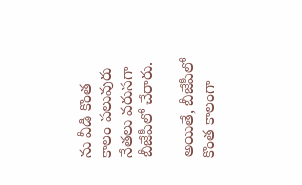ను వీడి కొంత కాలం పలువురు నేతలు వరుసగా బీజేపీలో చేరారు.

అయితే, బీజేపీలో కొంత కాలంగా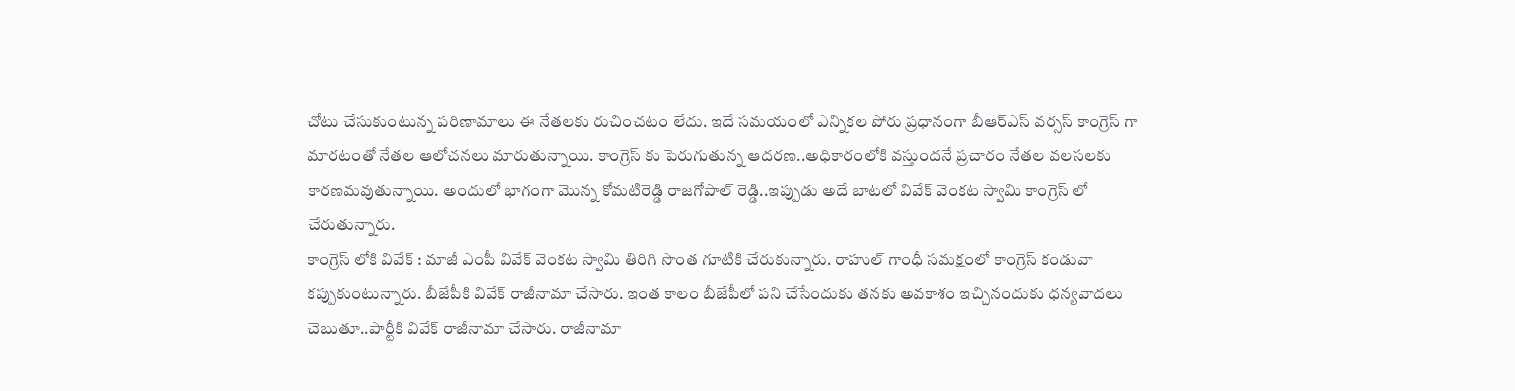చోటు చేసుకుంటున్న పరిణామాలు ఈ నేతలకు రుచించటం లేదు. ఇదే సమయంలో ఎన్నికల పోరు ప్రధానంగా బీఆర్ఎస్ వర్సస్ కాంగ్రెస్ గా మారటంతో నేతల ఆలోచనలు మారుతున్నాయి. కాంగ్రెస్ కు పెరుగుతున్న ఆదరణ..అధికారంలోకి వస్తుందనే ప్రచారం నేతల వలసలకు కారణమవుతున్నాయి. అందులో భాగంగా మొన్న కోమటిరెడ్డి రాజగోపాల్ రెడ్డి..ఇప్పుడు అదే బాటలో వివేక్ వెంకట స్వామి కాంగ్రెస్ లో చేరుతున్నారు.
కాంగ్రెస్ లోకి వివేక్ : మాజీ ఎంపీ వివేక్ వెంకట స్వామి తిరిగి సొంత గూటికి చేరుకున్నారు. రాహుల్ గాంధీ సమక్షంలో కాంగ్రెస్ కండువా కప్పుకుంటున్నారు. బీజేపీకి వివేక్ రాజీనామా చేసారు. ఇంత కాలం బీజేపీలో పని చేసేందుకు తనకు అవకాశం ఇచ్చినందుకు ధన్యవాదలు చెబుతూ..పార్టీకి వివేక్ రాజీనామా చేసారు. రాజీనామా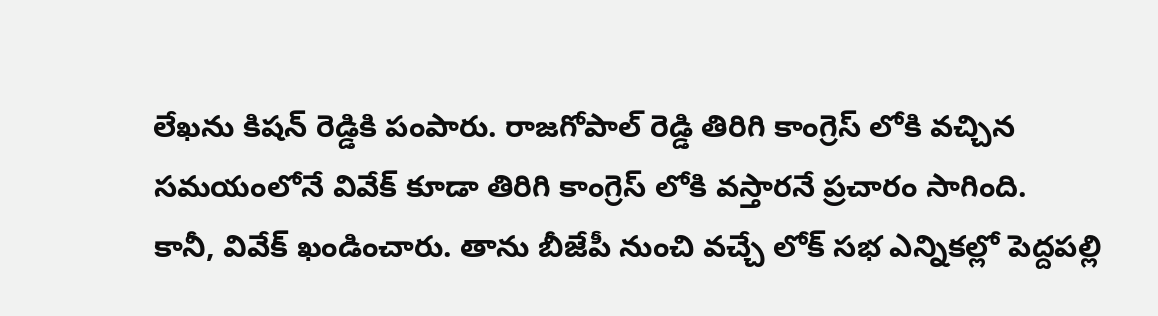లేఖను కిషన్ రెడ్డికి పంపారు. రాజగోపాల్ రెడ్డి తిరిగి కాంగ్రెస్ లోకి వచ్చిన సమయంలోనే వివేక్ కూడా తిరిగి కాంగ్రెస్ లోకి వస్తారనే ప్రచారం సాగింది.
కానీ, వివేక్ ఖండించారు. తాను బీజేపీ నుంచి వచ్చే లోక్ సభ ఎన్నికల్లో పెద్దపల్లి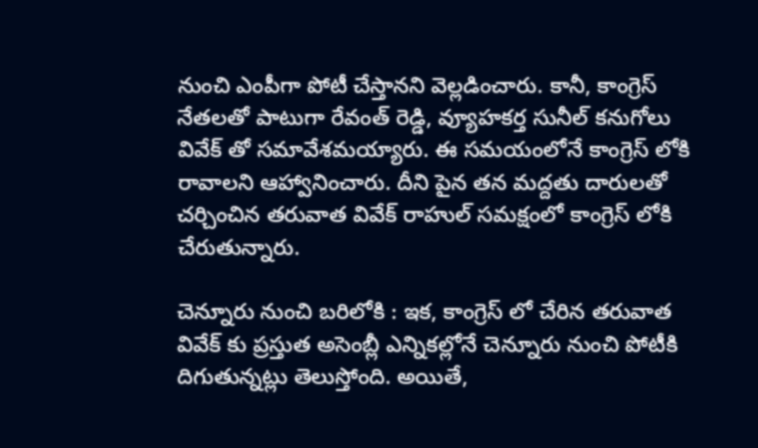నుంచి ఎంపీగా పోటీ చేస్తానని వెల్లడించారు. కానీ, కాంగ్రెస్ నేతలతో పాటుగా రేవంత్ రెడ్డి, వ్యూహకర్త సునీల్ కనుగోలు వివేక్ తో సమావేశమయ్యారు. ఈ సమయంలోనే కాంగ్రెస్ లోకి రావాలని ఆహ్వానించారు. దీని పైన తన మద్దతు దారులతో చర్చించిన తరువాత వివేక్ రాహుల్ సమక్షంలో కాంగ్రెస్ లోకి చేరుతున్నారు.

చెన్నూరు నుంచి బరిలోకి : ఇక, కాంగ్రెస్ లో చేరిన తరువాత వివేక్ కు ప్రస్తుత అసెంబ్లీ ఎన్నికల్లోనే చెన్నూరు నుంచి పోటీకి దిగుతున్నట్లు తెలుస్తోంది. అయితే,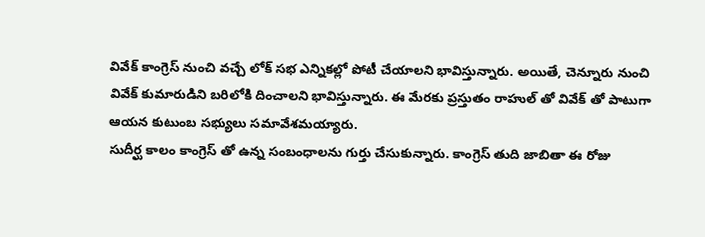వివేక్ కాంగ్రెస్ నుంచి వచ్చే లోక్ సభ ఎన్నికల్లో పోటీ చేయాలని భావిస్తున్నారు. అయితే, చెన్నూరు నుంచి వివేక్ కుమారుడిని బరిలోకి దించాలని భావిస్తున్నారు. ఈ మేరకు ప్రస్తుతం రాహుల్ తో వివేక్ తో పాటుగా ఆయన కుటుంబ సభ్యులు సమావేశమయ్యారు.
సుదీర్ఘ కాలం కాంగ్రెస్ తో ఉన్న సంబంధాలను గుర్తు చేసుకున్నారు. కాంగ్రెస్ తుది జాబితా ఈ రోజు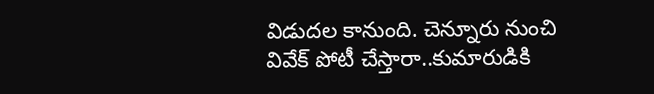విడుదల కానుంది. చెన్నూరు నుంచి వివేక్ పోటీ చేస్తారా..కుమారుడికి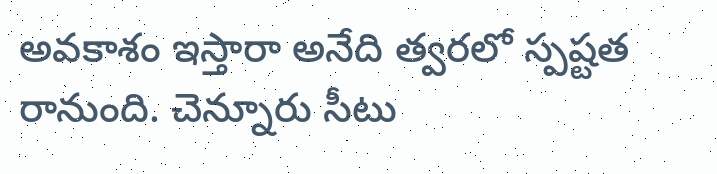అవకాశం ఇస్తారా అనేది త్వరలో స్పష్టత రానుంది. చెన్నూరు సీటు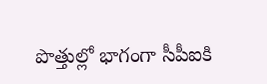పొత్తుల్లో భాగంగా సీపీఐకి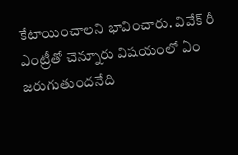కేటాయించాలని భావించారు. వివేక్ రీ ఎంట్రీతో చెన్నూరు విషయంలో ఏం జరుగుతుందనేది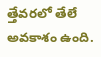త్తేవరలో తేలే అవకాశం ఉంది.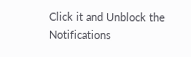Click it and Unblock the Notifications